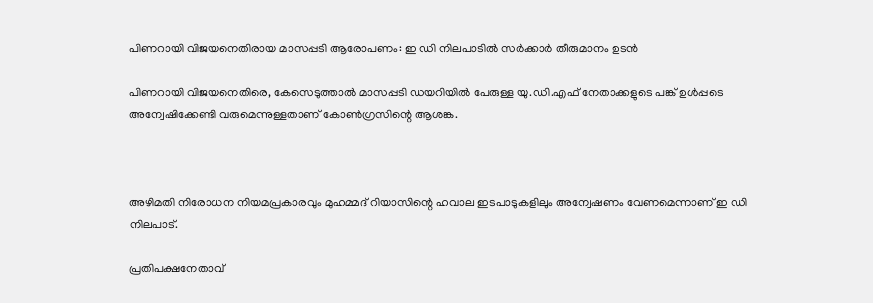പിണറായി വിജയനെതിരായ മാസപ്പടി ആരോപണം: ഇ ഡി നിലപാടില്‍ സര്‍ക്കാര്‍ തീരുമാനം ഉടന്‍

പിണറായി വിജയനെതിരെ, കേസെടുത്താല്‍ മാസപ്പടി ഡയറിയില്‍ പേരുള്ള യു.ഡി.എഫ് നേതാക്കളുടെ പങ്ക് ഉള്‍പ്പടെ അന്വേഷിക്കേണ്ടി വരുമെന്നുള്ളതാണ് കോണ്‍ഗ്രസിന്റെ ആശങ്ക.



അഴിമതി നിരോധന നിയമപ്രകാരവും മുഹമ്മദ് റിയാസിന്റെ ഹവാല ഇടപാടുകളിലും അന്വേഷണം വേണമെന്നാണ് ഇ ഡി നിലപാട്.

പ്രതിപക്ഷനേതാവ്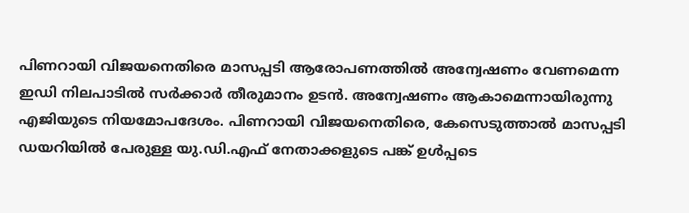പിണറായി വിജയനെതിരെ മാസപ്പടി ആരോപണത്തില്‍ അന്വേഷണം വേണമെന്ന ഇഡി നിലപാടില്‍ സര്‍ക്കാര്‍ തീരുമാനം ഉടന്‍. അന്വേഷണം ആകാമെന്നായിരുന്നു എജിയുടെ നിയമോപദേശം. പിണറായി വിജയനെതിരെ, കേസെടുത്താല്‍ മാസപ്പടി ഡയറിയില്‍ പേരുള്ള യു.ഡി.എഫ് നേതാക്കളുടെ പങ്ക് ഉള്‍പ്പടെ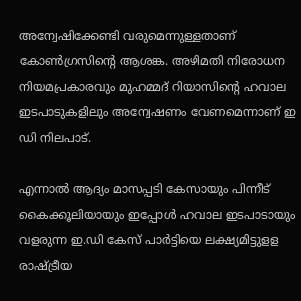അന്വേഷിക്കേണ്ടി വരുമെന്നുള്ളതാണ് കോണ്‍ഗ്രസിന്റെ ആശങ്ക. അഴിമതി നിരോധന നിയമപ്രകാരവും മുഹമ്മദ് റിയാസിന്റെ ഹവാല ഇടപാടുകളിലും അന്വേഷണം വേണമെന്നാണ് ഇ ഡി നിലപാട്.

എന്നാല്‍ ആദ്യം മാസപ്പടി കേസായും പിന്നീട് കൈക്കൂലിയായും ഇപ്പോള്‍ ഹവാല ഇടപാടായും വളരുന്ന ഇ.ഡി കേസ് പാര്‍ട്ടിയെ ലക്ഷ്യമിട്ടുളള രാഷ്ട്രീയ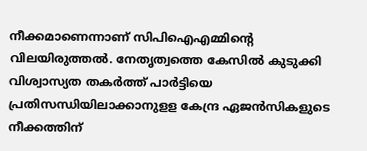നീക്കമാണെന്നാണ് സിപിഐഎമ്മിന്റെ വിലയിരുത്തല്‍. നേതൃത്വത്തെ കേസില്‍ കുടുക്കി വിശ്വാസ്യത തകര്‍ത്ത് പാര്‍ട്ടിയെ പ്രതിസന്ധിയിലാക്കാനുളള കേന്ദ്ര ഏജന്‍സികളുടെ നീക്കത്തിന്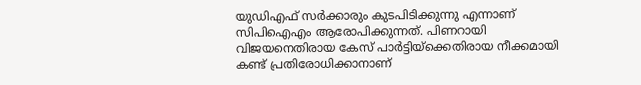യുഡിഎഫ് സര്‍ക്കാരും കുടപിടിക്കുന്നു എന്നാണ് സിപിഐഎം ആരോപിക്കുന്നത്. പിണറായി വിജയനെതിരായ കേസ് പാര്‍ട്ടിയ്‌ക്കെതിരായ നീക്കമായി കണ്ട് പ്രതിരോധിക്കാനാണ്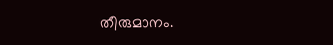തീരുമാനം.